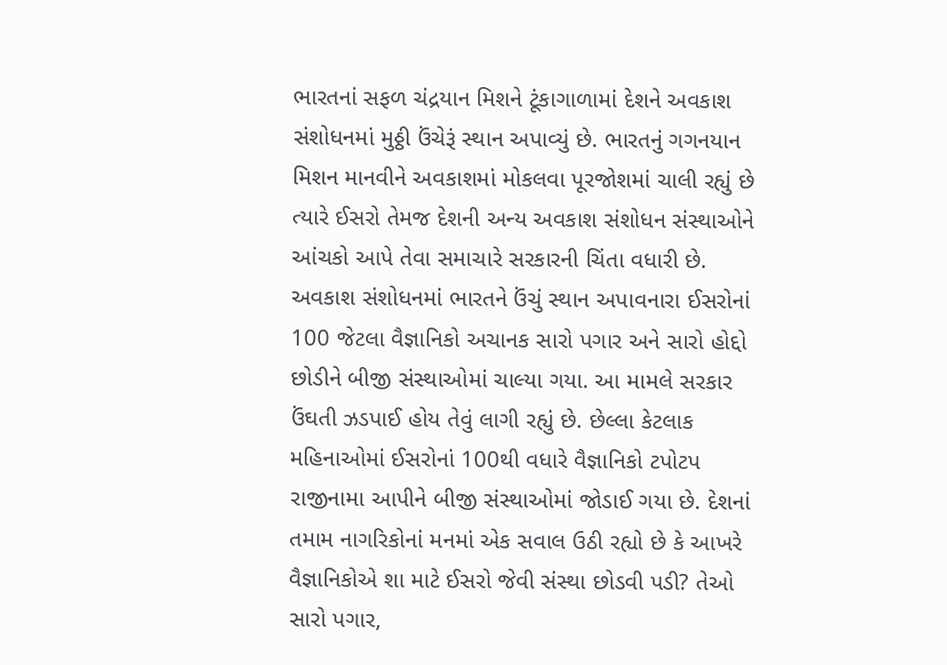ભારતનાં સફળ ચંદ્રયાન મિશને ટૂંકાગાળામાં દેશને અવકાશ સંશોધનમાં મુઠ્ઠી ઉંચેરૂં સ્થાન અપાવ્યું છે. ભારતનું ગગનયાન મિશન માનવીને અવકાશમાં મોકલવા પૂરજોશમાં ચાલી રહ્યું છે ત્યારે ઈસરો તેમજ દેશની અન્ય અવકાશ સંશોધન સંસ્થાઓને આંચકો આપે તેવા સમાચારે સરકારની ચિંતા વધારી છે. અવકાશ સંશોધનમાં ભારતને ઉંચું સ્થાન અપાવનારા ઈસરોનાં 100 જેટલા વૈજ્ઞાનિકો અચાનક સારો પગાર અને સારો હોદ્દો છોડીને બીજી સંસ્થાઓમાં ચાલ્યા ગયા. આ મામલે સરકાર ઉંઘતી ઝડપાઈ હોય તેવું લાગી રહ્યું છે. છેલ્લા કેટલાક મહિનાઓમાં ઈસરોનાં 100થી વધારે વૈજ્ઞાનિકો ટપોટપ રાજીનામા આપીને બીજી સંસ્થાઓમાં જોડાઈ ગયા છે. દેશનાં તમામ નાગરિકોનાં મનમાં એક સવાલ ઉઠી રહ્યો છે કે આખરે વૈજ્ઞાનિકોએ શા માટે ઈસરો જેવી સંસ્થા છોડવી પડી? તેઓ સારો પગાર,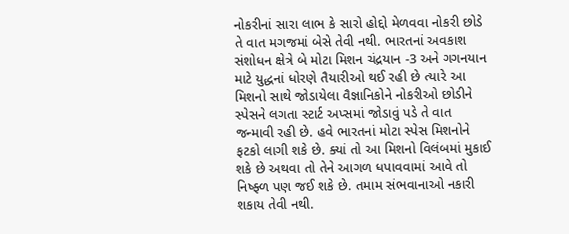નોકરીનાં સારા લાભ કે સારો હોદ્દો મેળવવા નોકરી છોડે તે વાત મગજમાં બેસે તેવી નથી. ભારતનાં અવકાશ સંશોધન ક્ષેત્રે બે મોટા મિશન ચંદ્રયાન -3 અને ગગનયાન માટે યુદ્ધનાં ધોરણે તૈયારીઓ થઈ રહી છે ત્યારે આ મિશનો સાથે જોડાયેલા વૈજ્ઞાનિકોને નોકરીઓ છોડીને સ્પેસને લગતા સ્ટાર્ટ અપ્સમાં જોડાવું પડે તે વાત જન્માવી રહી છે. હવે ભારતનાં મોટા સ્પેસ મિશનોને ફટકો લાગી શકે છે. ક્યાં તો આ મિશનો વિલંબમાં મુકાઈ શકે છે અથવા તો તેને આગળ ધપાવવામાં આવે તો નિષ્ફ્ળ પણ જઈ શકે છે. તમામ સંભવાનાઓ નકારી શકાય તેવી નથી.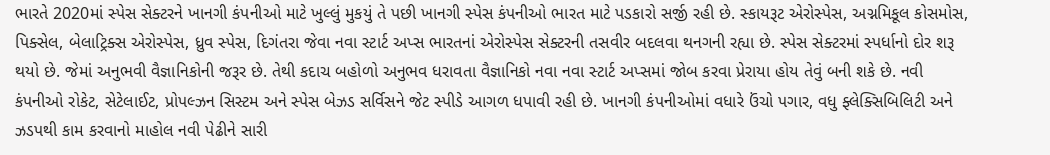ભારતે 2020માં સ્પેસ સેક્ટરને ખાનગી કંપનીઓ માટે ખુલ્લું મુકયું તે પછી ખાનગી સ્પેસ કંપનીઓ ભારત માટે પડકારો સર્જી રહી છે. સ્કાયરૂટ એરોસ્પેસ, અગ્નમિકૂલ કોસમોસ, પિક્સેલ, બેલાટ્રિક્સ એરોસ્પેસ, ધ્રુવ સ્પેસ, દિગંતરા જેવા નવા સ્ટાર્ટ અપ્સ ભારતનાં એરોસ્પેસ સેક્ટરની તસવીર બદલવા થનગની રહ્યા છે. સ્પેસ સેક્ટરમાં સ્પર્ધાનો દોર શરૂ થયો છે. જેમાં અનુભવી વૈજ્ઞાનિકોની જરૂર છે. તેથી કદાચ બહોળો અનુભવ ધરાવતા વૈજ્ઞાનિકો નવા નવા સ્ટાર્ટ અપ્સમાં જોબ કરવા પ્રેરાયા હોય તેવું બની શકે છે. નવી કંપનીઓ રોકેટ, સેટેલાઈટ, પ્રોપલ્ઝન સિસ્ટમ અને સ્પેસ બેઝડ સર્વિસને જેટ સ્પીડે આગળ ધપાવી રહી છે. ખાનગી કંપનીઓમાં વધારે ઉંચો પગાર, વધુ ફ્લેક્સિબિલિટી અને ઝડપથી કામ કરવાનો માહોલ નવી પેઢીને સારી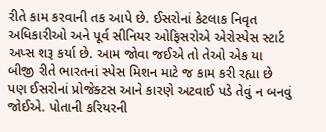રીતે કામ કરવાની તક આપે છે. ઈસરોનાં કેટલાક નિવૃત અધિકારીઓ અને પૂર્વ સીનિયર ઓફિસરોએ એરોસ્પેસ સ્ટાર્ટ અપ્સ શરૂ કર્યા છે. આમ જોવા જઈએ તો તેઓ એક યા બીજી રીતે ભારતનાં સ્પેસ મિશન માટે જ કામ કરી રહ્યા છે પણ ઈસરોનાં પ્રોજેક્ટસ આને કારણે અટવાઈ પડે તેવું ન બનવું જોઈએ. પોતાની કરિયરની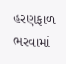હરણફાળ ભરવામાં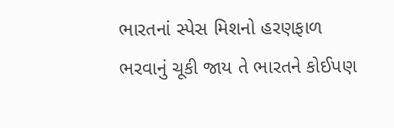ભારતનાં સ્પેસ મિશનો હરણફાળ ભરવાનું ચૂકી જાય તે ભારતને કોઈપણ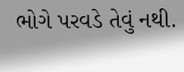ભોગે પરવડે તેવું નથી.